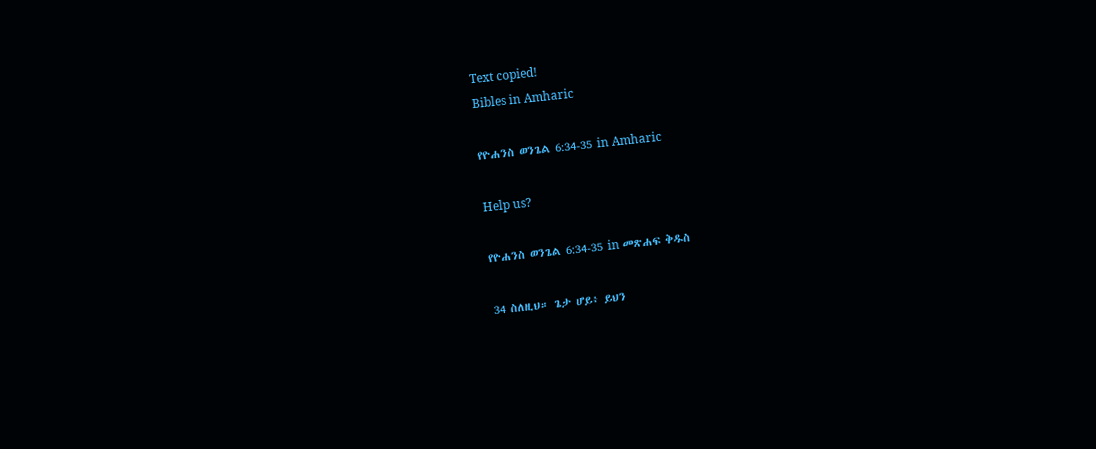Text copied!
Bibles in Amharic

የዮሐንስ ወንጌል 6:34-35 in Amharic

Help us?

የዮሐንስ ወንጌል 6:34-35 in መጽሐፍ ቅዱስ

34 ስለዚህ። ጌታ ሆይ፥ ይህን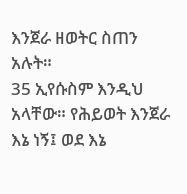እንጀራ ዘወትር ስጠን አሉት።
35 ኢየሱስም እንዲህ አላቸው። የሕይወት እንጀራ እኔ ነኝ፤ ወደ እኔ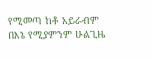የሚመጣ ከቶ አይራብም በእኔ የሚያምንም ሁልጊዜ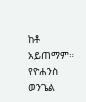ከቶ አይጠማም።
የዮሐንስ ወንጌል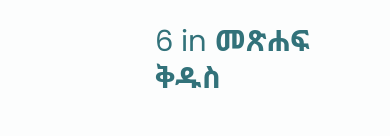6 in መጽሐፍ ቅዱስ